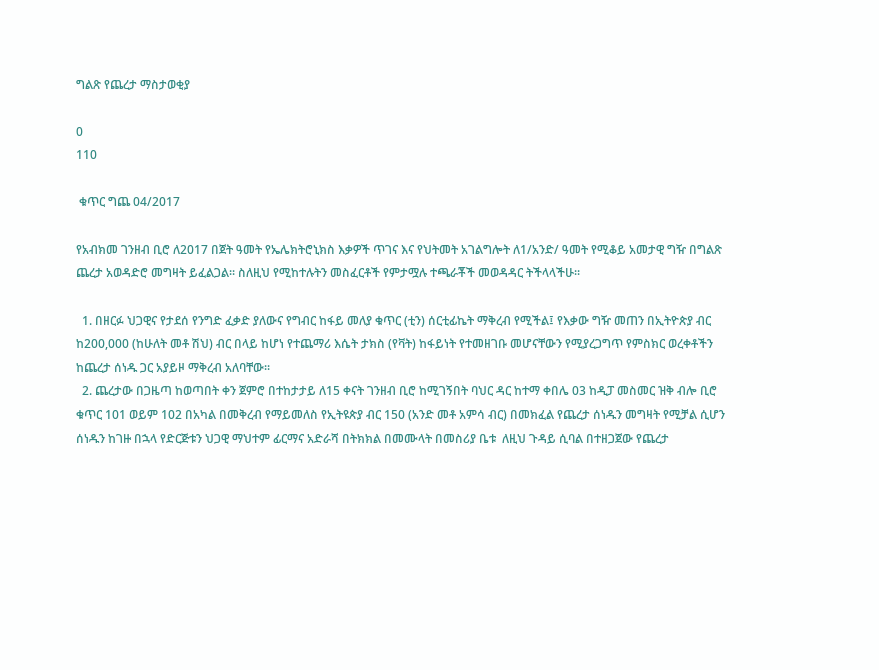ግልጽ የጨረታ ማስታወቂያ

0
110

 ቁጥር ግጨ 04/2017

የአብክመ ገንዘብ ቢሮ ለ2017 በጀት ዓመት የኤሌክትሮኒክስ እቃዎች ጥገና እና የህትመት አገልግሎት ለ1/አንድ/ ዓመት የሚቆይ አመታዊ ግዥ በግልጽ ጨረታ አወዳድሮ መግዛት ይፈልጋል፡፡ ስለዚህ የሚከተሉትን መስፈርቶች የምታሟሉ ተጫራቾች መወዳዳር ትችላላችሁ፡፡

  1. በዘርፉ ህጋዊና የታደሰ የንግድ ፈቃድ ያለውና የግብር ከፋይ መለያ ቁጥር (ቲን) ሰርቲፊኬት ማቅረብ የሚችል፤ የእቃው ግዥ መጠን በኢትዮጵያ ብር ከ200,000 (ከሁለት መቶ ሽህ) ብር በላይ ከሆነ የተጨማሪ እሴት ታክስ (የቫት) ከፋይነት የተመዘገቡ መሆናቸውን የሚያረጋግጥ የምስክር ወረቀቶችን ከጨረታ ሰነዱ ጋር አያይዞ ማቅረብ አለባቸው፡፡
  2. ጨረታው በጋዜጣ ከወጣበት ቀን ጀምሮ በተከታታይ ለ15 ቀናት ገንዘብ ቢሮ ከሚገኝበት ባህር ዳር ከተማ ቀበሌ 03 ከዲፓ መስመር ዝቅ ብሎ ቢሮ ቁጥር 101 ወይም 102 በአካል በመቅረብ የማይመለስ የኢትዩጵያ ብር 150 (አንድ መቶ አምሳ ብር) በመክፈል የጨረታ ሰነዱን መግዛት የሚቻል ሲሆን ሰነዱን ከገዙ በኋላ የድርጅቱን ህጋዊ ማህተም ፊርማና አድራሻ በትክክል በመሙላት በመስሪያ ቤቱ  ለዚህ ጉዳይ ሲባል በተዘጋጀው የጨረታ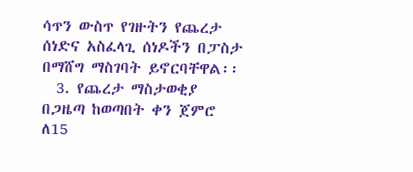ሳጥን ውስጥ የገዙትን የጨረታ ሰነድና አስፈላጊ ሰነዶችን በፓስታ በማሸግ ማስገባት ይኖርባቸዋል፡፡
  3. የጨረታ ማስታወቂያ በጋዜጣ ከወጣበት ቀን ጀምሮ ለ15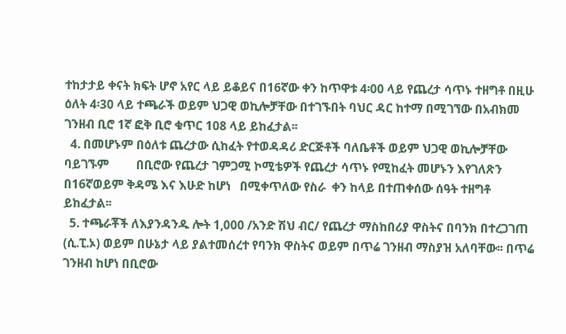ተከታታይ ቀናት ክፍት ሆኖ አየር ላይ ይቆይና በ16ኛው ቀን ከጥዋቱ 4፡00 ላይ የጨረታ ሳጥኑ ተዘግቶ በዚሁ ዕለት 4፡30 ላይ ተጫራች ወይም ህጋዊ ወኪሎቻቸው በተገኙበት ባህር ዳር ከተማ በሚገኘው በአብክመ ገንዘብ ቢሮ 1ኛ ፎቅ ቢሮ ቁጥር 108 ላይ ይከፈታል፡፡
  4. በመሆኑም በዕለቱ ጨረታው ሲከፈት የተወዳዳሪ ድርጅቶች ባለቤቶች ወይም ህጋዊ ወኪሎቻቸው ባይገኙም         በቢሮው የጨረታ ገምጋሚ ኮሚቴዎች የጨረታ ሳጥኑ የሚከፈት መሆኑን እየገለጽን በ16ኛወይም ቅዳሜ እና እሁድ ከሆነ   በሚቀጥለው የስራ  ቀን ከላይ በተጠቀሰው ሰዓት ተዘግቶ ይከፈታል፡፡
  5. ተጫራቾች ለእያንዳንዱ ሎት 1,000 /አንድ ሽህ ብር/ የጨረታ ማስከበሪያ ዋስትና በባንክ በተረጋገጠ (ሲ.ፒ.ኦ) ወይም በሁኔታ ላይ ያልተመሰረተ የባንክ ዋስትና ወይም በጥሬ ገንዘብ ማስያዝ አለባቸው፡፡ በጥሬ ገንዘብ ከሆነ በቢሮው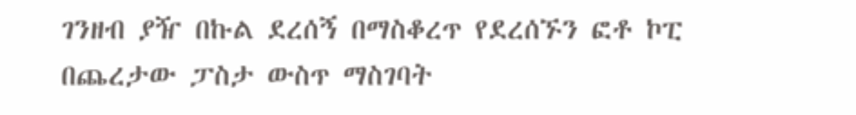ገንዘብ ያዥ በኩል ደረሰኝ በማስቆረጥ የደረሰኙን ፎቶ ኮፒ በጨረታው ፓስታ ውስጥ ማስገባት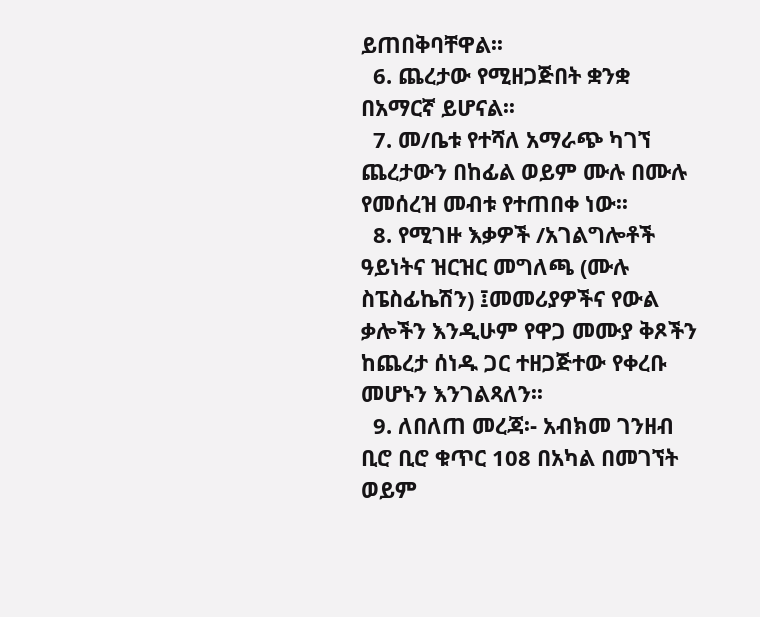ይጠበቅባቸዋል፡፡
  6. ጨረታው የሚዘጋጅበት ቋንቋ በአማርኛ ይሆናል፡፡
  7. መ/ቤቱ የተሻለ አማራጭ ካገኘ ጨረታውን በከፊል ወይም ሙሉ በሙሉ የመሰረዝ መብቱ የተጠበቀ ነው፡፡
  8. የሚገዙ እቃዎች /አገልግሎቶች ዓይነትና ዝርዝር መግለጫ (ሙሉ ስፔስፊኬሽን) ፤መመሪያዎችና የውል ቃሎችን እንዲሁም የዋጋ መሙያ ቅጾችን  ከጨረታ ሰነዱ ጋር ተዘጋጅተው የቀረቡ መሆኑን እንገልጻለን፡፡
  9. ለበለጠ መረጃ፡- አብክመ ገንዘብ ቢሮ ቢሮ ቁጥር 108 በአካል በመገኘት ወይም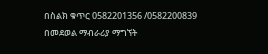በስልክ ቁጥር 0582201356 /0582200839 በመደወል ማብራሪያ ማግኘት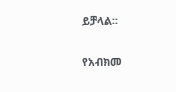ይቻላል፡፡

የአብክመ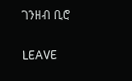ገንዘብ ቢሮ

LEAVE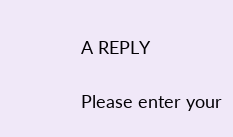A REPLY

Please enter your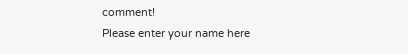comment!
Please enter your name here